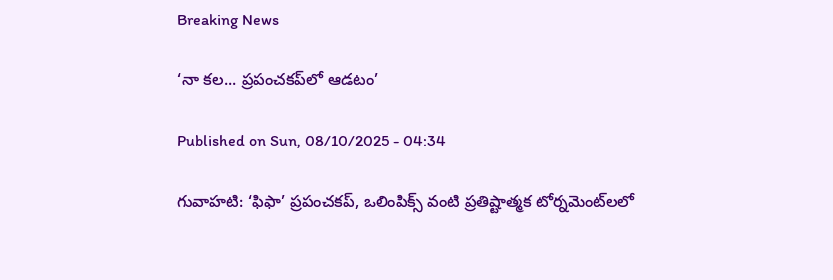Breaking News

‘నా కల... ప్రపంచకప్‌లో ఆడటం’

Published on Sun, 08/10/2025 - 04:34

గువాహటి: ‘ఫిఫా’ ప్రపంచకప్, ఒలింపిక్స్‌ వంటి ప్రతిష్టాత్మక టోర్నమెంట్‌లలో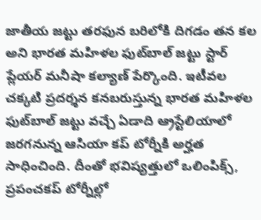జాతీయ జట్టు తరఫున బరిలోకి దిగడం తన కల అని భారత మహిళల ఫుట్‌బాల్‌ జట్టు స్టార్‌ ప్లేయర్‌ మనీషా కల్యాణ్‌ పేర్కొంది. ఇటీవల చక్కటి ప్రదర్శన కనబరుస్తున్న భారత మహిళల ఫుట్‌బాల్‌ జట్టు వచ్చే ఏడాది ఆ్రస్టేలియాలో జరగనున్న ఆసియా కప్‌ టోర్నీకి అర్హత సాధించింది. దీంతో భవిష్యత్తులో ఒలింపిక్స్, ప్రపంచకప్‌ టోర్నీల్లో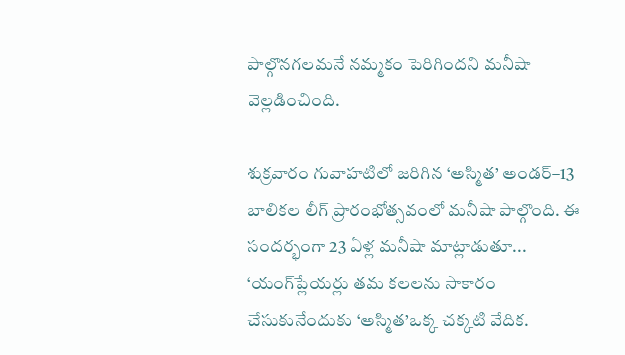పాల్గొనగలమనే నమ్మకం పెరిగిందని మనీషా వెల్లడించింది.

శుక్రవారం గువాహటిలో జరిగిన ‘అస్మిత’ అండర్‌–13 బాలికల లీగ్‌ ప్రారంభోత్సవంలో మనీషా పాల్గొంది. ఈ సందర్భంగా 23 ఏళ్ల మనీషా మాట్లాడుతూ... ‘యంగ్‌ప్లేయర్లు తమ కలలను సాకారం చేసుకునేందుకు ‘అస్మిత’ఒక్క చక్కటి వేదిక.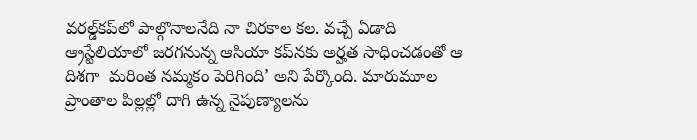వరల్డ్‌కప్‌లో పాల్గొనాలనేది నా చిరకాల కల. వచ్చే ఏడాది ఆ్రస్టేలియాలో జరగనున్న ఆసియా కప్‌నకు అర్హత సాధించడంతో ఆ దిశగా  మరింత నమ్మకం పెరిగింది’ అని పేర్కొంది. మారుమూల ప్రాంతాల పిల్లల్లో దాగి ఉన్న నైపుణ్యాలను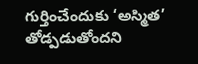గుర్తించేందుకు ‘అస్మిత’ తోడ్పడుతోందని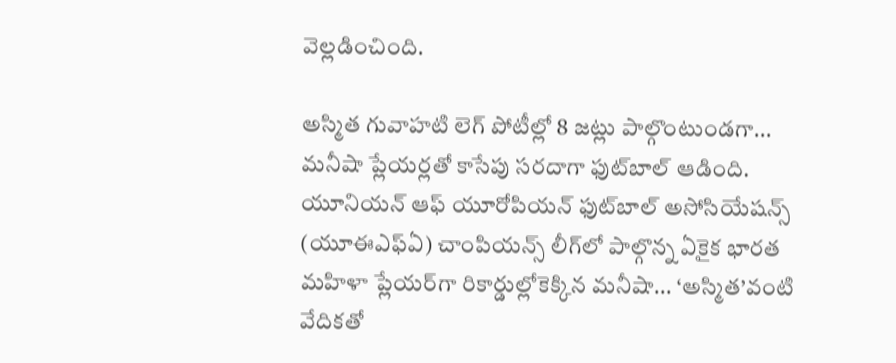వెల్లడించింది.

అస్మిత గువాహటి లెగ్‌ పోటీల్లో 8 జట్లు పాల్గొంటుండగా... మనీషా ప్లేయర్లతో కాసేపు సరదాగా ఫుట్‌బాల్‌ ఆడింది. యూనియన్‌ ఆఫ్‌ యూరోపియన్‌ ఫుట్‌బాల్‌ అసోసియేషన్స్‌ (యూఈఎఫ్‌ఏ) చాంపియన్స్‌ లీగ్‌లో పాల్గొన్న ఏకైక భారత మహిళా ప్లేయర్‌గా రికార్డుల్లోకెక్కిన మనీషా... ‘అస్మిత’వంటి వేదికతో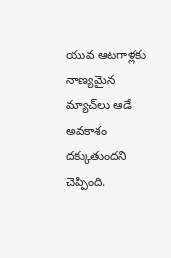యువ ఆటగాళ్లకు నాణ్యమైన మ్యాచ్‌లు ఆడే అవకాశం దక్కుతుందని చెప్పింది.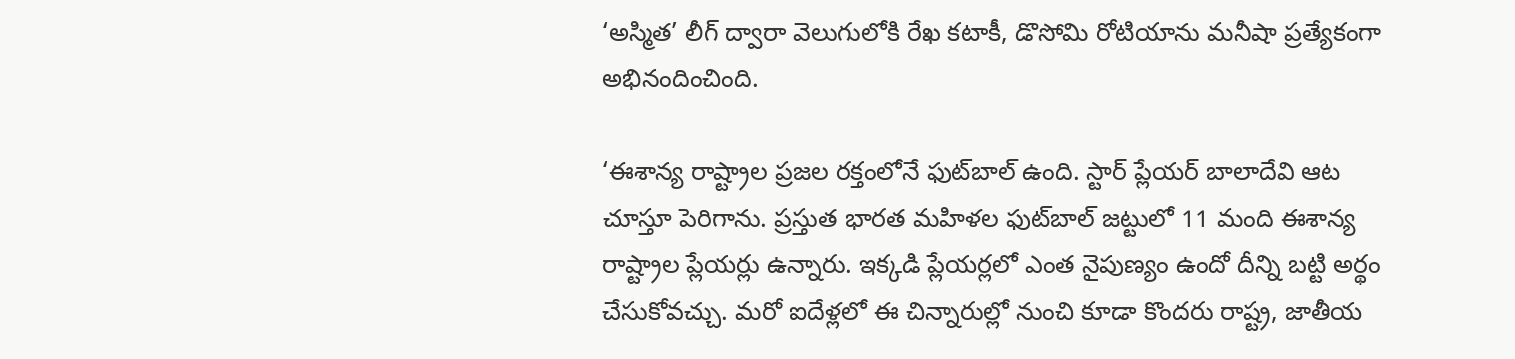‘అస్మిత’ లీగ్‌ ద్వారా వెలుగులోకి రేఖ కటాకీ, డొసోమి రోటియాను మనీషా ప్రత్యేకంగా అభినందించింది.

‘ఈశాన్య రాష్ట్రాల ప్రజల రక్తంలోనే ఫుట్‌బాల్‌ ఉంది. స్టార్‌ ప్లేయర్‌ బాలాదేవి ఆట చూస్తూ పెరిగాను. ప్రస్తుత భారత మహిళల ఫుట్‌బాల్‌ జట్టులో 11 మంది ఈశాన్య రాష్ట్రాల ప్లేయర్లు ఉన్నారు. ఇక్కడి ప్లేయర్లలో ఎంత నైపుణ్యం ఉందో దీన్ని బట్టి అర్థం చేసుకోవచ్చు. మరో ఐదేళ్లలో ఈ చిన్నారుల్లో నుంచి కూడా కొందరు రాష్ట్ర, జాతీయ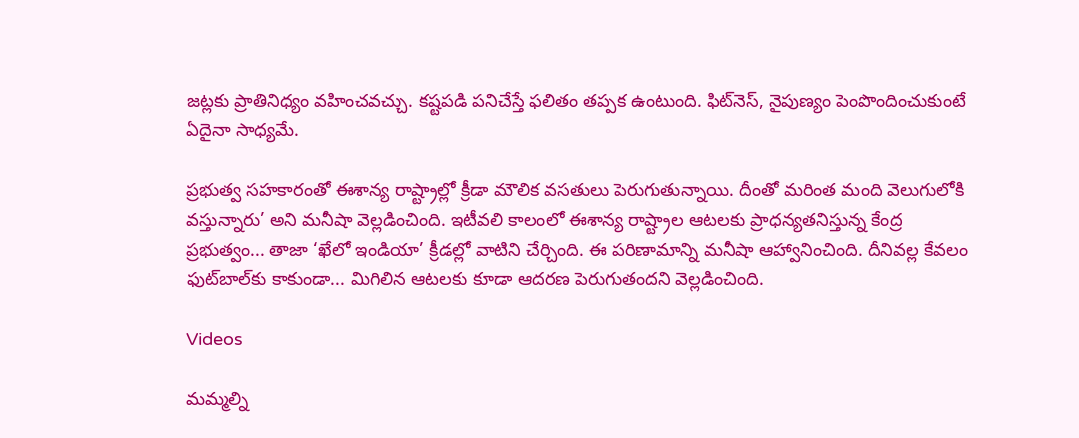జట్లకు ప్రాతినిధ్యం వహించవచ్చు. కష్టపడి పనిచేస్తే ఫలితం తప్పక ఉంటుంది. ఫిట్‌నెస్, నైపుణ్యం పెంపొందించుకుంటే ఏదైనా సాధ్యమే.

ప్రభుత్వ సహకారంతో ఈశాన్య రాష్ట్రాల్లో క్రీడా మౌలిక వసతులు పెరుగుతున్నాయి. దీంతో మరింత మంది వెలుగులోకి వస్తున్నారు’ అని మనీషా వెల్లడించింది. ఇటీవలి కాలంలో ఈశాన్య రాష్ట్రాల ఆటలకు ప్రాధన్యతనిస్తున్న కేంద్ర ప్రభుత్వం... తాజా ‘ఖేలో ఇండియా’ క్రీడల్లో వాటిని చేర్చింది. ఈ పరిణామాన్ని మనీషా ఆహ్వానించింది. దీనివల్ల కేవలం ఫుట్‌బాల్‌కు కాకుండా... మిగిలిన ఆటలకు కూడా ఆదరణ పెరుగుతందని వెల్లడించింది.

Videos

మమ్మల్ని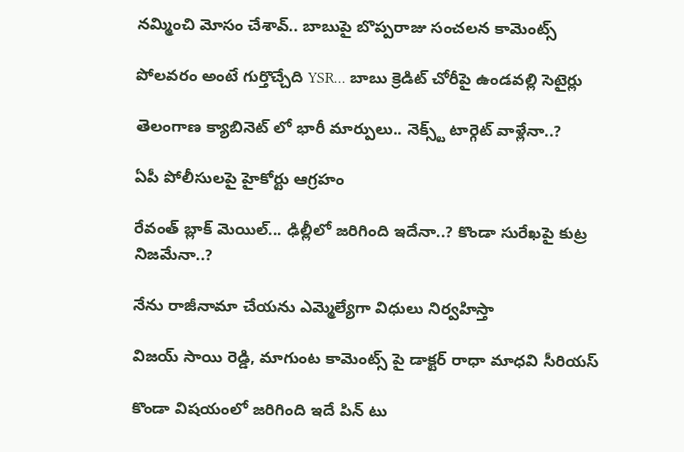నమ్మించి మోసం చేశావ్.. బాబుపై బొప్పరాజు సంచలన కామెంట్స్

పోలవరం అంటే గుర్తొచ్చేది YSR... బాబు క్రెడిట్ చోరీపై ఉండవల్లి సెటైర్లు

తెలంగాణ క్యాబినెట్ లో భారీ మార్పులు.. నెక్స్ట్ టార్గెట్ వాళ్లేనా..?

ఏపీ పోలీసులపై హైకోర్టు ఆగ్రహం

రేవంత్ బ్లాక్ మెయిల్... ఢిల్లీలో జరిగింది ఇదేనా..? కొండా సురేఖపై కుట్ర నిజమేనా..?

నేను రాజీనామా చేయను ఎమ్మెల్యేగా విధులు నిర్వహిస్తా

విజయ్ సాయి రెడ్డి, మాగుంట కామెంట్స్ పై డాక్టర్ రాధా మాధవి సీరియస్

కొండా విషయంలో జరిగింది ఇదే పిన్ టు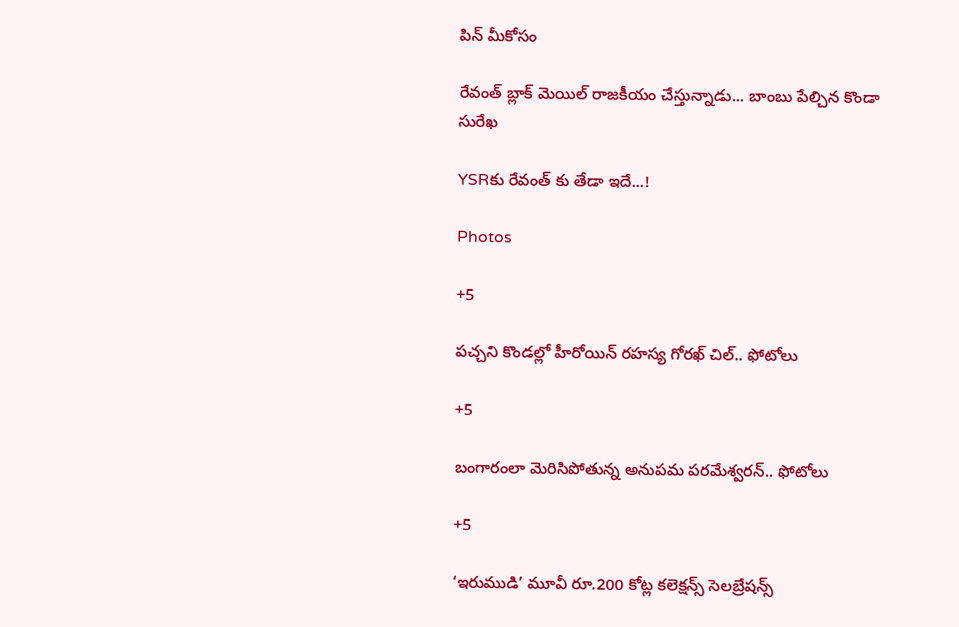పిన్ మీకోసం

రేవంత్ బ్లాక్ మెయిల్ రాజకీయం చేస్తున్నాడు... బాంబు పేల్చిన కొండా సురేఖ

YSRకు రేవంత్ కు తేడా ఇదే...!

Photos

+5

పచ్చని కొండల్లో హీరోయిన్ రహస్య గోరఖ్ చిల్.. ఫోటోలు

+5

బంగారంలా మెరిసిపోతున్న అనుపమ పరమేశ్వరన్.. ఫోటోలు

+5

‘ఇరుముడి’ మూవీ రూ.200 కోట్ల కలెక్షన్స్ సెలబ్రేషన్స్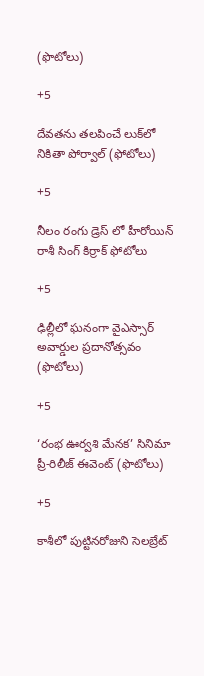(ఫొటోలు)

+5

దేవతను తలపించే లుక్‌లో నికితా పోర్వాల్‌ (ఫోటోలు)

+5

నీలం రంగు డ్రెస్ లో హీరోయిన్ రాశీ సింగ్ కిర్రాక్ ఫోటోలు

+5

ఢిల్లీలో ఘనంగా వైఎస్సార్‌ అవార్డుల ప్రదానోత్సవం (ఫొటోలు)

+5

‘రంభ ఊర్వశి మేనక’ సినిమా ప్రీ-రిలీజ్ ఈవెంట్‌ (ఫొటోలు)

+5

కాశీలో పుట్టినరోజుని సెలబ్రేట్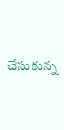చేసుకున్న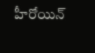హీరోయిన్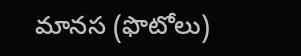మానస (ఫొటోలు)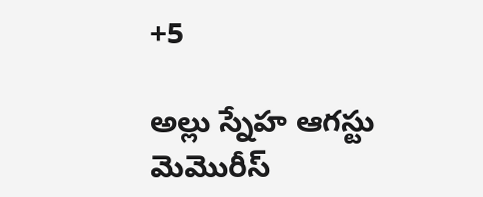+5

అల్లు స్నేహ ఆగస్టు మెమొరీస్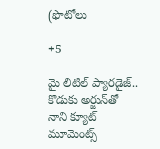(ఫొటోలు

+5

మై లిటిల్ ప్యారడైజ్‌.. కొడుకు అర్జున్‌తో నాని క్యూట్ మూమెంట్స్‌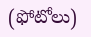(ఫోటోలు)